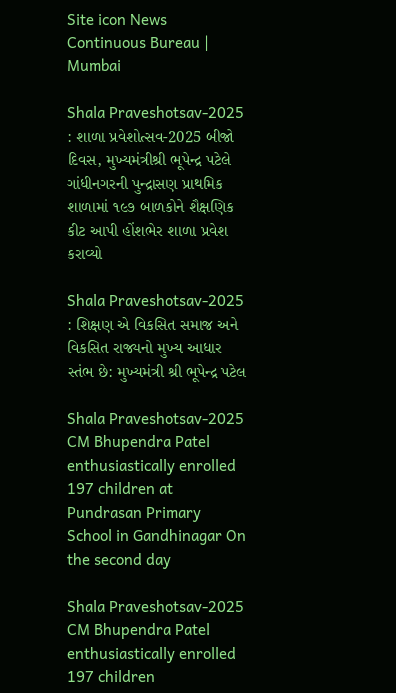Site icon News Continuous Bureau | Mumbai

Shala Praveshotsav-2025 : શાળા પ્રવેશોત્સવ-2025 બીજો દિવસ, મુખ્યમંત્રીશ્રી ભૂપેન્દ્ર પટેલે ગાંધીનગરની પુન્દ્રાસણ પ્રાથમિક શાળામાં ૧૯૭ બાળકોને શૈક્ષણિક કીટ આપી હોંશભેર શાળા પ્રવેશ કરાવ્યો

Shala Praveshotsav-2025 : શિક્ષણ એ વિકસિત સમાજ અને વિકસિત રાજ્યનો મુખ્ય આધાર સ્તંભ છે: મુખ્યમંત્રી શ્રી ભૂપેન્દ્ર પટેલ

Shala Praveshotsav-2025 CM Bhupendra Patel enthusiastically enrolled 197 children at Pundrasan Primary School in Gandhinagar On the second day

Shala Praveshotsav-2025 CM Bhupendra Patel enthusiastically enrolled 197 children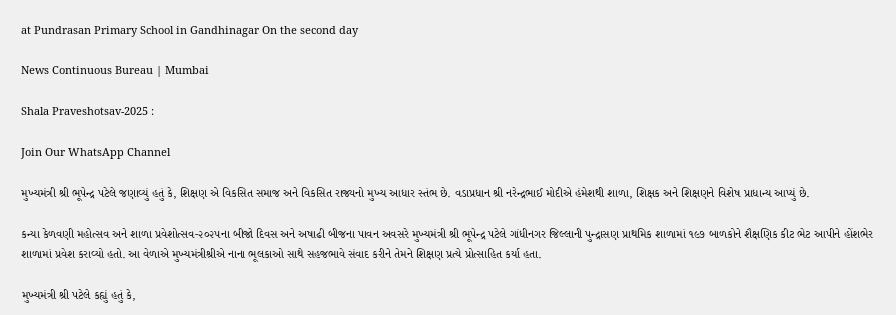at Pundrasan Primary School in Gandhinagar On the second day

News Continuous Bureau | Mumbai

Shala Praveshotsav-2025 :

Join Our WhatsApp Channel

મુખ્યમંત્રી શ્રી ભૂપેન્દ્ર પટેલે જણાવ્યું હતું કે, શિક્ષણ એ વિકસિત સમાજ અને વિકસિત રાજ્યનો મુખ્ય આધાર સ્તંભ છે. વડાપ્રધાન શ્રી નરેન્દ્રભાઈ મોદીએ હંમેશથી શાળા, શિક્ષક અને શિક્ષણને વિશેષ પ્રાધાન્ય આપ્યું છે.

કન્યા કેળવણી મહોત્સવ અને શાળા પ્રવેશોત્સવ-૨૦૨૫ના બીજો દિવસ અને અષાઢી બીજના પાવન અવસરે મુખ્યમંત્રી શ્રી ભૂપેન્દ્ર પટેલે ગાંધીનગર જિલ્લાની પુન્દ્રાસણ પ્રાથમિક શાળામાં ૧૯૭ બાળકોને શૈક્ષણિક કીટ ભેટ આપીને હોંશભેર શાળામાં પ્રવેશ કરાવ્યો હતો. આ વેળાએ મુખ્યમંત્રીશ્રીએ નાના ભૂલકાઓ સાથે સહજભાવે સંવાદ કરીને તેમને શિક્ષણ પ્રત્યે પ્રોત્સાહિત કર્યા હતા.

મુખ્યમંત્રી શ્રી પટેલે કહ્યું હતું કે,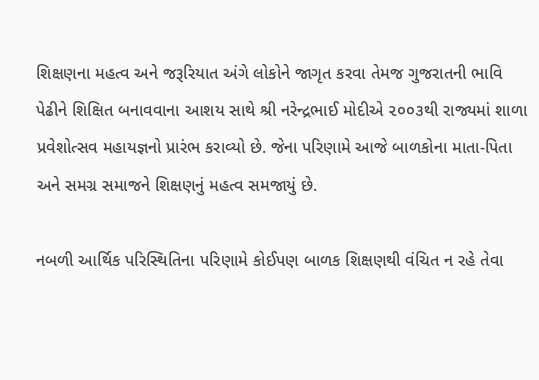શિક્ષણના મહત્વ અને જરૂરિયાત અંગે લોકોને જાગૃત કરવા તેમજ ગુજરાતની ભાવિ પેઢીને શિક્ષિત બનાવવાના આશય સાથે શ્રી નરેન્દ્રભાઈ મોદીએ ૨૦૦૩થી રાજ્યમાં શાળા પ્રવેશોત્સવ મહાયજ્ઞનો પ્રારંભ કરાવ્યો છે. જેના પરિણામે આજે બાળકોના માતા-પિતા અને સમગ્ર સમાજને શિક્ષણનું મહત્વ સમજાયું છે.

નબળી આર્થિક પરિસ્થિતિના પરિણામે કોઈપણ બાળક શિક્ષણથી વંચિત ન રહે તેવા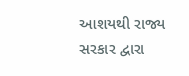આશયથી રાજ્ય સરકાર દ્વારા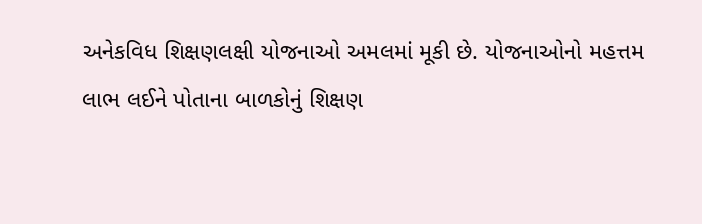અનેકવિધ શિક્ષણલક્ષી યોજનાઓ અમલમાં મૂકી છે. યોજનાઓનો મહત્તમ લાભ લઈને પોતાના બાળકોનું શિક્ષણ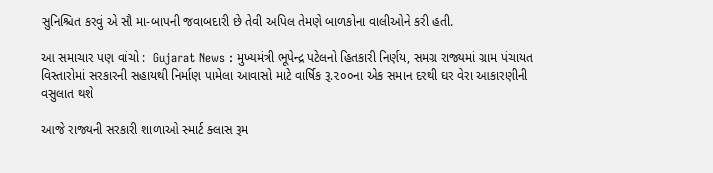સુનિશ્ચિત કરવું એ સૌ મા-બાપની જવાબદારી છે તેવી અપિલ તેમણે બાળકોના વાલીઓને કરી હતી.

આ સમાચાર પણ વાંચો :  Gujarat News : મુખ્યમંત્રી ભૂપેન્દ્ર પટેલનો હિતકારી નિર્ણય, સમગ્ર રાજ્યમાં ગ્રામ પંચાયત વિસ્તારોમાં સરકારની સહાયથી નિર્માણ પામેલા આવાસો માટે વાર્ષિક રૂ.૨૦૦ના એક સમાન દરથી ઘર વેરા આકારણીની વસુલાત થશે

આજે રાજ્યની સરકારી શાળાઓ સ્માર્ટ ક્લાસ રૂમ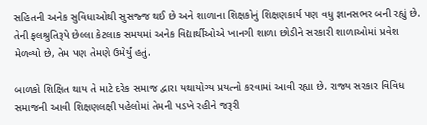સહિતની અનેક સુવિધાઓથી સુસજ્જ થઈ છે અને શાળાના શિક્ષકોનું શિક્ષણકાર્ય પણ વધુ જ્ઞાનસભર બની રહ્યું છે. તેની ફલશ્રુતિરૂપે છેલ્લા કેટલાક સમયમાં અનેક વિદ્યાર્થીઓએ ખાનગી શાળા છોડીને સરકારી શાળાઓમાં પ્રવેશ મેળવ્યો છે, તેમ પણ તેમણે ઉમેર્યું હતું.

બાળકો શિક્ષિત થાય તે માટે દરેક સમાજ દ્વારા યથાયોગ્ય પ્રયત્નો કરવામાં આવી રહ્યા છે. રાજ્ય સરકાર વિવિધ સમાજની આવી શિક્ષણલક્ષી પહેલોમાં તેમની પડખે રહીને જરૂરી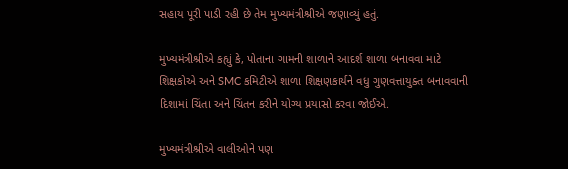સહાય પૂરી પાડી રહી છે તેમ મુખ્યમંત્રીશ્રીએ જણાવ્યું હતું.

મુખ્યમંત્રીશ્રીએ કહ્યું કે, પોતાના ગામની શાળાને આદર્શ શાળા બનાવવા માટે શિક્ષકોએ અને SMC કમિટીએ શાળા શિક્ષણકાર્યને વધુ ગુણવત્તાયુક્ત બનાવવાની દિશામાં ચિંતા અને ચિંતન કરીને યોગ્ય પ્રયાસો કરવા જોઈએ.

મુખ્યમંત્રીશ્રીએ વાલીઓને પણ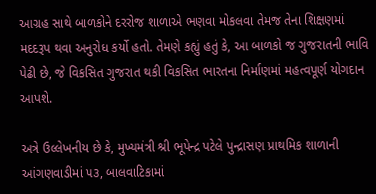આગ્રહ સાથે બાળકોને દરરોજ શાળાએ ભણવા મોકલવા તેમજ તેના શિક્ષણમાં મદદરૂપ થવા અનુરોધ કર્યો હતો. તેમણે કહ્યું હતું કે, આ બાળકો જ ગુજરાતની ભાવિ પેઢી છે, જે વિકસિત ગુજરાત થકી વિકસિત ભારતના નિર્માણમાં મહત્વપૂર્ણ યોગદાન આપશે.

અત્રે ઉલ્લેખનીય છે કે, મુખ્યમંત્રી શ્રી ભૂપેન્દ્ર પટેલે પુન્દ્રાસણ પ્રાથમિક શાળાની આંગણવાડીમાં ૫૩, બાલવાટિકામાં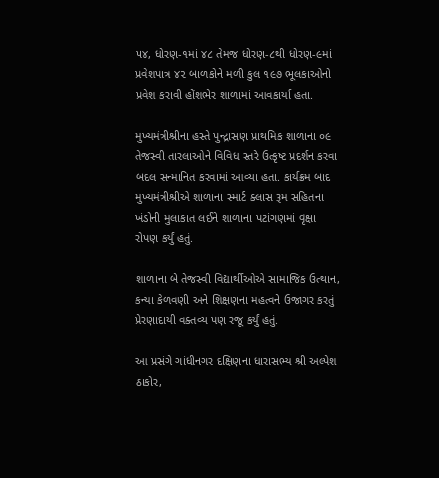૫૪, ધોરણ-૧માં ૪૮ તેમજ ધોરણ-૮થી ધોરણ-૯માં પ્રવેશપાત્ર ૪૨ બાળકોને મળી કુલ ૧૯૭ ભૂલકાઓનો પ્રવેશ કરાવી હોંશભેર શાળામાં આવકાર્યા હતા.

મુખ્યમંત્રીશ્રીના હસ્તે પુન્દ્રાસણ પ્રાથમિક શાળાના ૦૯ તેજસ્વી તારલાઓને વિવિધ સ્તરે ઉત્કૃષ્ટ પ્રદર્શન કરવા બદલ સન્માનિત કરવામાં આવ્યા હતા. કાર્યક્રમ બાદ મુખ્યમંત્રીશ્રીએ શાળાના સ્માર્ટ ક્લાસ રૂમ સહિતના ખંડોની મુલાકાત લઈને શાળાના પટાંગણમાં વૃક્ષા રોપણ કર્યું હતું.

શાળાના બે તેજસ્વી વિદ્યાર્થીઓએ સામાજિક ઉત્થાન, કન્યા કેળવણી અને શિક્ષણના મહત્વને ઉજાગર કરતું પ્રેરણાદાયી વક્તવ્ય પણ રજૂ કર્યું હતું.

આ પ્રસંગે ગાંધીનગર દક્ષિણના ધારાસભ્ય શ્રી અલ્પેશ ઠાકોર,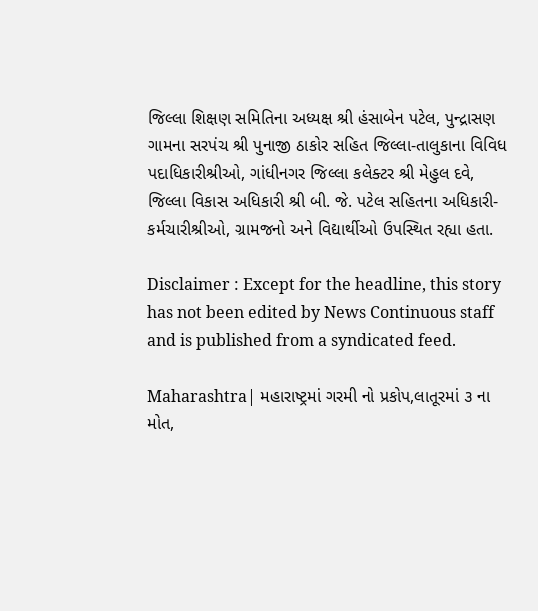જિલ્લા શિક્ષણ સમિતિના અધ્યક્ષ શ્રી હંસાબેન પટેલ, પુન્દ્રાસણ ગામના સરપંચ શ્રી પુનાજી ઠાકોર સહિત જિલ્લા-તાલુકાના વિવિધ પદાધિકારીશ્રીઓ, ગાંધીનગર જિલ્લા કલેક્ટર શ્રી મેહુલ દવે, જિલ્લા વિકાસ અધિકારી શ્રી બી. જે. પટેલ સહિતના અધિકારી-કર્મચારીશ્રીઓ, ગ્રામજનો અને વિદ્યાર્થીઓ ઉપસ્થિત રહ્યા હતા.

Disclaimer : Except for the headline, this story has not been edited by News Continuous staff and is published from a syndicated feed.

Maharashtra| મહારાષ્ટ્રમાં ગરમી નો પ્રકોપ,લાતૂરમાં ૩ ના મોત,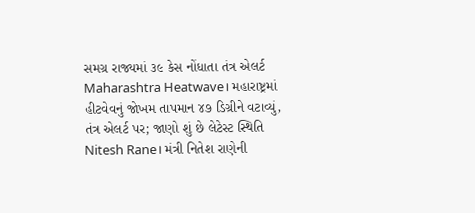સમગ્ર રાજ્યમાં ૩૯ કેસ નોંધાતા તંત્ર એલર્ટ
Maharashtra Heatwave। મહારાષ્ટ્રમાં હીટવેવનું જોખમ તાપમાન ૪૭ ડિગ્રીને વટાવ્યું, તંત્ર એલર્ટ પર; જાણો શું છે લેટેસ્ટ સ્થિતિ
Nitesh Rane। મંત્રી નિતેશ રાણેની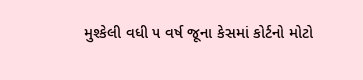મુશ્કેલી વધી ૫ વર્ષ જૂના કેસમાં કોર્ટનો મોટો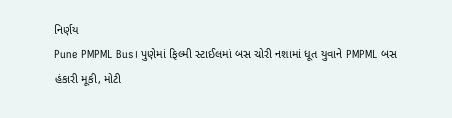નિર્ણય
Pune PMPML Bus। પુણેમાં ફિલ્મી સ્ટાઈલમાં બસ ચોરી નશામાં ધૂત યુવાને PMPML બસ હંકારી મૂકી, મોટી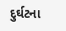દુર્ઘટના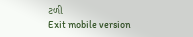ટળી
Exit mobile version